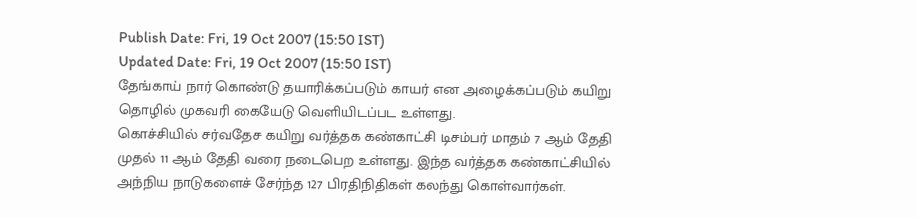Publish Date: Fri, 19 Oct 2007 (15:50 IST)
Updated Date: Fri, 19 Oct 2007 (15:50 IST)
தேங்காய் நார் கொண்டு தயாரிக்கப்படும் காயர் என அழைக்கப்படும் கயிறு தொழில் முகவரி கையேடு வெளியிடப்பட உள்ளது.
கொச்சியில் சர்வதேச கயிறு வர்த்தக கண்காட்சி டிசம்பர் மாதம் 7 ஆம் தேதி முதல் 11 ஆம் தேதி வரை நடைபெற உள்ளது. இந்த வர்த்தக கண்காட்சியில் அந்நிய நாடுகளைச் சேர்ந்த 127 பிரதிநிதிகள் கலந்து கொள்வார்கள்.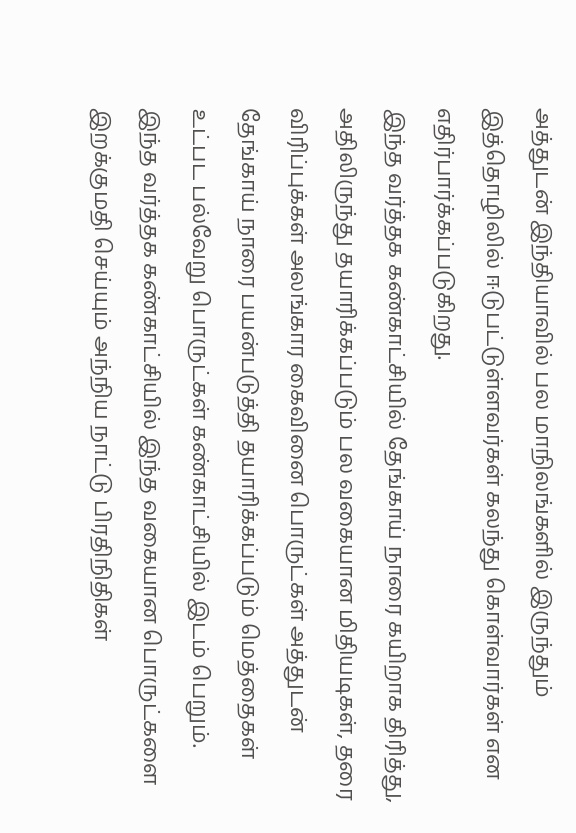அத்துடன் இந்தியாவில் பல மாநிலங்களில் இருந்தும் இத்தொழிலில் ஈடுபட்டுள்ளவர்கள் கலந்து கொள்வார்கள் என எதிர்பார்க்கப்படுகிறது.
இந்த வர்த்தக கண்காட்சியில் தேங்காய் நாரை கயிறாக திரித்து, அதிலிருந்து தயாரிக்கப்படும் பல வகையான மிதியடிகள், தரை விரிப்புக்கள் அலங்கார கைவினை பொருட்கள் அத்துடன் தேங்காய் நாரை பயன்படுத்தி தயாரிக்கப்படும் மெத்தைகள் உட்பட பல்வேறு பொருட்கள் கண்காட்சியில் இடம் பெறும்.
இந்த வர்த்தக கண்காட்சியில் இந்த வகையான பொருட்களை இறக்குமதி செய்யும் அந்நிய நாட்டு பிரதிநிதிகள்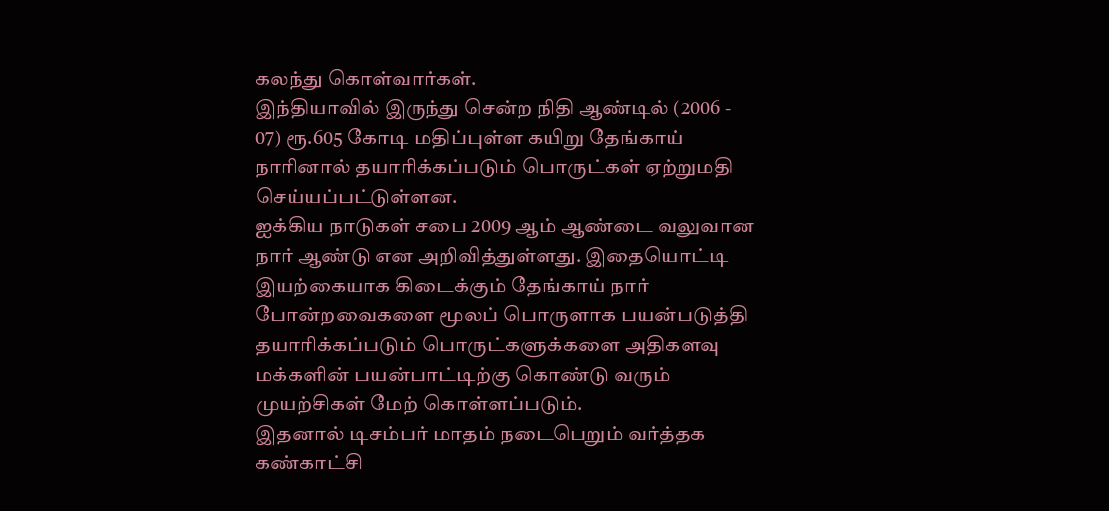கலந்து கொள்வார்கள்.
இந்தியாவில் இருந்து சென்ற நிதி ஆண்டில் (2006 - 07) ரூ.605 கோடி மதிப்புள்ள கயிறு தேங்காய் நாரினால் தயாரிக்கப்படும் பொருட்கள் ஏற்றுமதி செய்யப்பட்டுள்ளன.
ஐக்கிய நாடுகள் சபை 2009 ஆம் ஆண்டை வலுவான நார் ஆண்டு என அறிவித்துள்ளது. இதையொட்டி இயற்கையாக கிடைக்கும் தேங்காய் நார் போன்றவைகளை மூலப் பொருளாக பயன்படுத்தி தயாரிக்கப்படும் பொருட்களுக்களை அதிகளவு மக்களின் பயன்பாட்டிற்கு கொண்டு வரும் முயற்சிகள் மேற் கொள்ளப்படும்.
இதனால் டிசம்பர் மாதம் நடைபெறும் வர்த்தக கண்காட்சி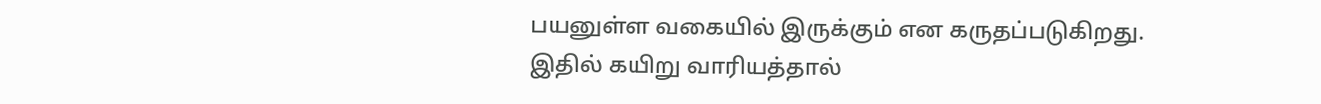பயனுள்ள வகையில் இருக்கும் என கருதப்படுகிறது.
இதில் கயிறு வாரியத்தால்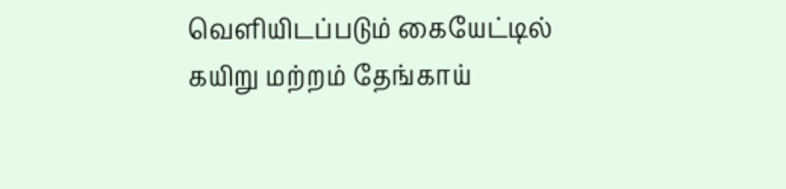வெளியிடப்படும் கையேட்டில் கயிறு மற்றம் தேங்காய்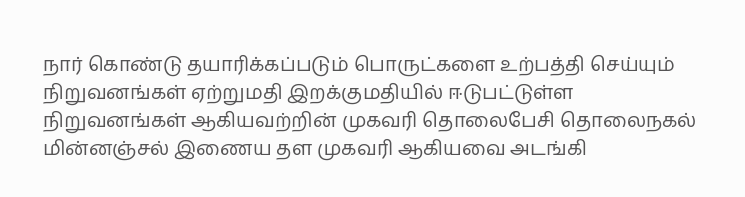நார் கொண்டு தயாரிக்கப்படும் பொருட்களை உற்பத்தி செய்யும் நிறுவனங்கள் ஏற்றுமதி இறக்குமதியில் ஈடுபட்டுள்ள நிறுவனங்கள் ஆகியவற்றின் முகவரி தொலைபேசி தொலைநகல் மின்னஞ்சல் இணைய தள முகவரி ஆகியவை அடங்கி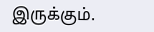இருக்கும்.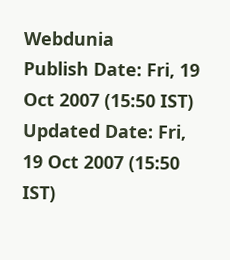Webdunia
Publish Date: Fri, 19 Oct 2007 (15:50 IST)
Updated Date: Fri, 19 Oct 2007 (15:50 IST)